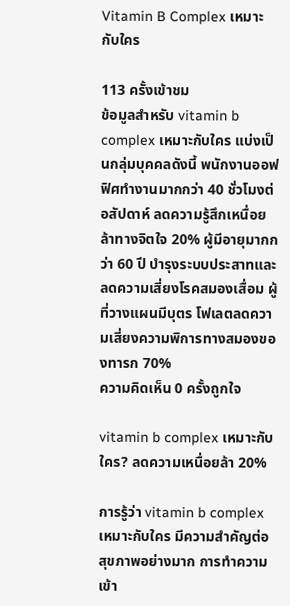Vitamin B Complex เหมาะกับใคร

113 ครั้งเข้าชม
ข้อมูลสำหรับ vitamin b complex เหมาะกับใคร แบ่งเป็นกลุ่มบุคคลดังนี้ พนักงานออฟฟิศทำงานมากกว่า 40 ชั่วโมงต่อสัปดาห์ ลดความรู้สึกเหนื่อยล้าทางจิตใจ 20% ผู้มีอายุมากกว่า 60 ปี บำรุงระบบประสาทและลดความเสี่ยงโรคสมองเสื่อม ผู้ที่วางแผนมีบุตร โฟเลตลดความเสี่ยงความพิการทางสมองของทารก 70%
ความคิดเห็น 0 ครั้งถูกใจ

vitamin b complex เหมาะกับใคร? ลดความเหนื่อยล้า 20%

การรู้ว่า vitamin b complex เหมาะกับใคร มีความสำคัญต่อสุขภาพอย่างมาก การทำความเข้า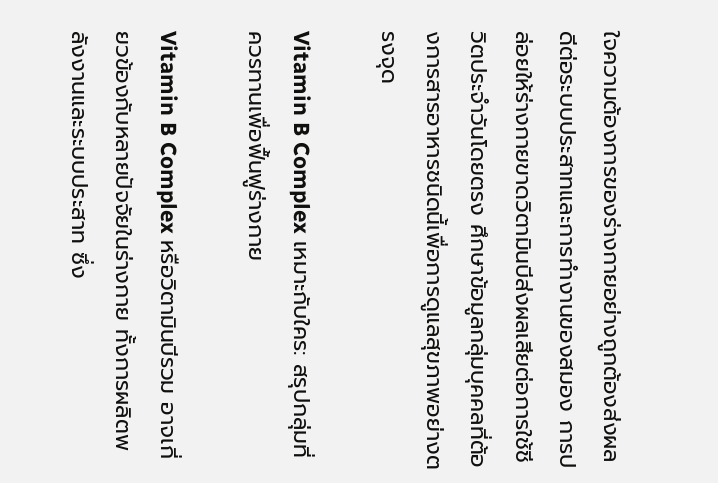ใจความต้องการของร่างกายอย่างถูกต้องส่งผลดีต่อระบบประสาทและการทำงานของสมอง การปล่อยให้ร่างกายขาดวิตามินบีส่งผลเสียต่อการใช้ชีวิตประจำวันโดยตรง ศึกษาข้อมูลกลุ่มบุคคลที่ต้องการสารอาหารชนิดนี้เพื่อการดูแลสุขภาพอย่างตรงจุด

Vitamin B Complex เหมาะกับใคร: สรุปกลุ่มที่ควรทานเพื่อฟื้นฟูร่างกาย

Vitamin B Complex หรือวิตามินบีรวม อาจเกี่ยวข้องกับหลายปัจจัยในร่างกาย ทั้งการผลิตพลังงานและระบบประสาท ซึ่ง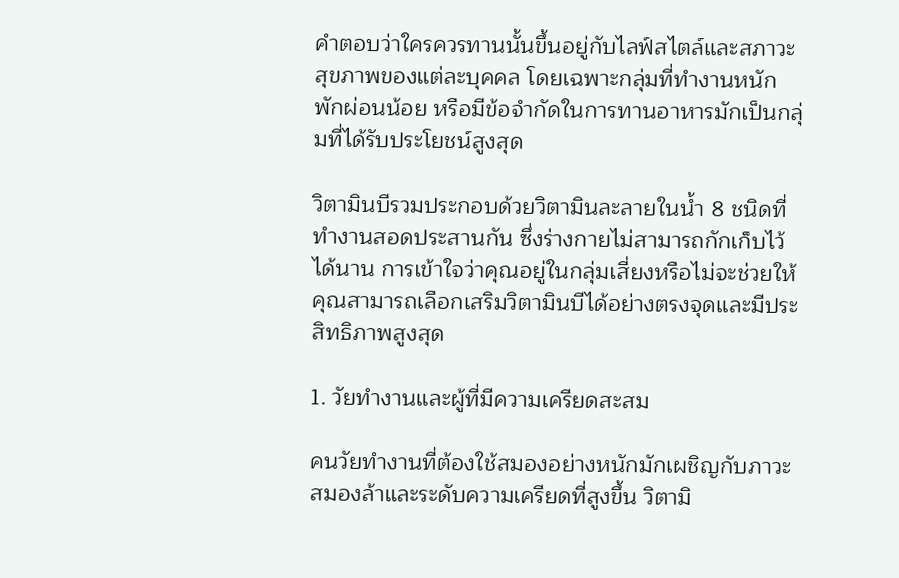คำตอบว่าใครควรทานนั้นขึ้นอยู่กับไลฟ์สไตล์และสภาวะสุขภาพของแต่ละบุคคล โดยเฉพาะกลุ่มที่ทำงานหนัก พักผ่อนน้อย หรือมีข้อจำกัดในการทานอาหารมักเป็นกลุ่มที่ได้รับประโยชน์สูงสุด

วิตามินบีรวมประกอบด้วยวิตามินละลายในน้ำ 8 ชนิดที่ทำงานสอดประสานกัน ซึ่งร่างกายไม่สามารถกักเก็บไว้ได้นาน การเข้าใจว่าคุณอยู่ในกลุ่มเสี่ยงหรือไม่จะช่วยให้คุณสามารถเลือกเสริมวิตามินบีได้อย่างตรงจุดและมีประสิทธิภาพสูงสุด

1. วัยทำงานและผู้ที่มีความเครียดสะสม

คนวัยทำงานที่ต้องใช้สมองอย่างหนักมักเผชิญกับภาวะสมองล้าและระดับความเครียดที่สูงขึ้น วิตามิ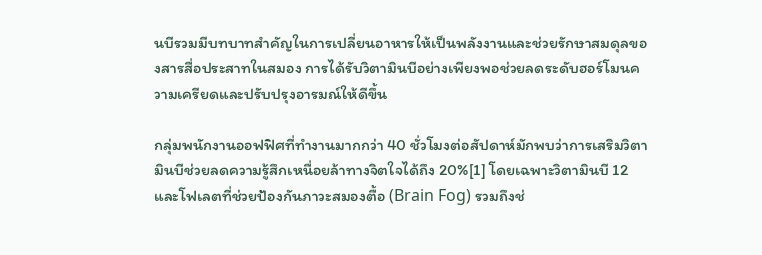นบีรวมมีบทบาทสำคัญในการเปลี่ยนอาหารให้เป็นพลังงานและช่วยรักษาสมดุลของสารสื่อประสาทในสมอง การได้รับวิตามินบีอย่างเพียงพอช่วยลดระดับฮอร์โมนความเครียดและปรับปรุงอารมณ์ให้ดีขึ้น

กลุ่มพนักงานออฟฟิศที่ทำงานมากกว่า 40 ชั่วโมงต่อสัปดาห์มักพบว่าการเสริมวิตามินบีช่วยลดความรู้สึกเหนื่อยล้าทางจิตใจได้ถึง 20%[1] โดยเฉพาะวิตามินบี 12 และโฟเลตที่ช่วยป้องกันภาวะสมองตื้อ (Brain Fog) รวมถึงช่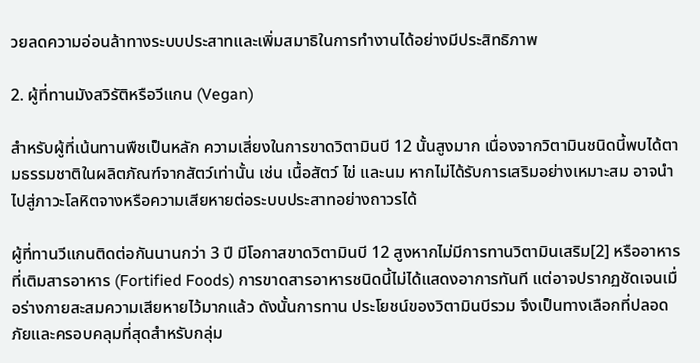วยลดความอ่อนล้าทางระบบประสาทและเพิ่มสมาธิในการทำงานได้อย่างมีประสิทธิภาพ

2. ผู้ที่ทานมังสวิรัติหรือวีแกน (Vegan)

สำหรับผู้ที่เน้นทานพืชเป็นหลัก ความเสี่ยงในการขาดวิตามินบี 12 นั้นสูงมาก เนื่องจากวิตามินชนิดนี้พบได้ตามธรรมชาติในผลิตภัณฑ์จากสัตว์เท่านั้น เช่น เนื้อสัตว์ ไข่ และนม หากไม่ได้รับการเสริมอย่างเหมาะสม อาจนำไปสู่ภาวะโลหิตจางหรือความเสียหายต่อระบบประสาทอย่างถาวรได้

ผู้ที่ทานวีแกนติดต่อกันนานกว่า 3 ปี มีโอกาสขาดวิตามินบี 12 สูงหากไม่มีการทานวิตามินเสริม[2] หรืออาหารที่เติมสารอาหาร (Fortified Foods) การขาดสารอาหารชนิดนี้ไม่ได้แสดงอาการทันที แต่อาจปรากฏชัดเจนเมื่อร่างกายสะสมความเสียหายไว้มากแล้ว ดังนั้นการทาน ประโยชน์ของวิตามินบีรวม จึงเป็นทางเลือกที่ปลอดภัยและครอบคลุมที่สุดสำหรับกลุ่ม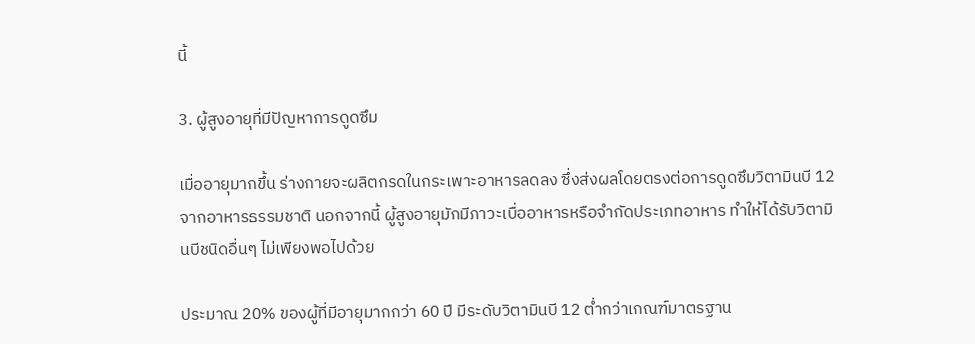นี้

3. ผู้สูงอายุที่มีปัญหาการดูดซึม

เมื่ออายุมากขึ้น ร่างกายจะผลิตกรดในกระเพาะอาหารลดลง ซึ่งส่งผลโดยตรงต่อการดูดซึมวิตามินบี 12 จากอาหารธรรมชาติ นอกจากนี้ ผู้สูงอายุมักมีภาวะเบื่ออาหารหรือจำกัดประเภทอาหาร ทำให้ได้รับวิตามินบีชนิดอื่นๆ ไม่เพียงพอไปด้วย

ประมาณ 20% ของผู้ที่มีอายุมากกว่า 60 ปี มีระดับวิตามินบี 12 ต่ำกว่าเกณฑ์มาตรฐาน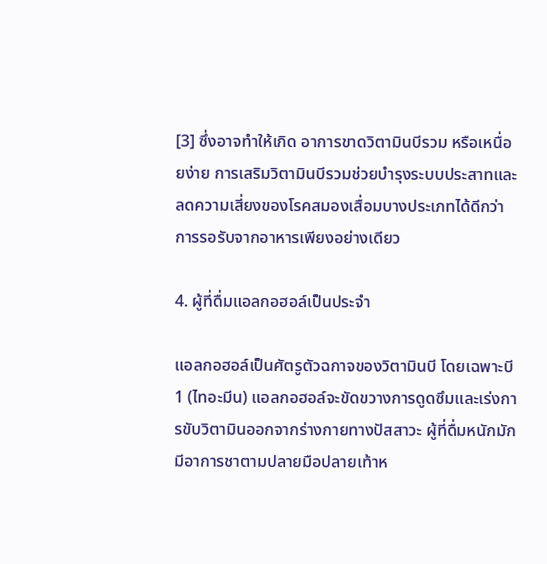[3] ซึ่งอาจทำให้เกิด อาการขาดวิตามินบีรวม หรือเหนื่อยง่าย การเสริมวิตามินบีรวมช่วยบำรุงระบบประสาทและลดความเสี่ยงของโรคสมองเสื่อมบางประเภทได้ดีกว่าการรอรับจากอาหารเพียงอย่างเดียว

4. ผู้ที่ดื่มแอลกอฮอล์เป็นประจำ

แอลกอฮอล์เป็นศัตรูตัวฉกาจของวิตามินบี โดยเฉพาะบี 1 (ไทอะมีน) แอลกอฮอล์จะขัดขวางการดูดซึมและเร่งการขับวิตามินออกจากร่างกายทางปัสสาวะ ผู้ที่ดื่มหนักมักมีอาการชาตามปลายมือปลายเท้าห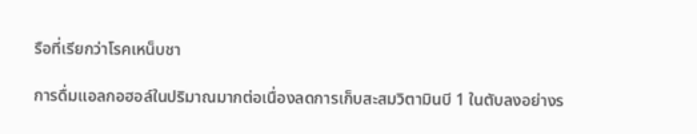รือที่เรียกว่าโรคเหน็บชา

การดื่มแอลกอฮอล์ในปริมาณมากต่อเนื่องลดการเก็บสะสมวิตามินบี 1 ในตับลงอย่างร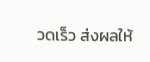วดเร็ว ส่งผลให้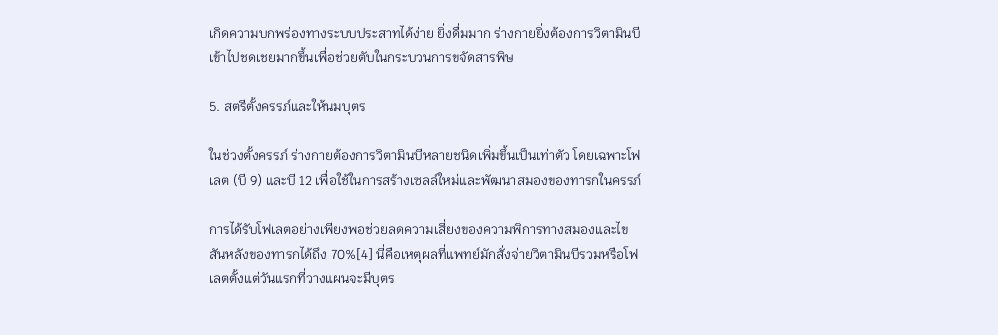เกิดความบกพร่องทางระบบประสาทได้ง่าย ยิ่งดื่มมาก ร่างกายยิ่งต้องการวิตามินบีเข้าไปชดเชยมากขึ้นเพื่อช่วยตับในกระบวนการขจัดสารพิษ

5. สตรีตั้งครรภ์และให้นมบุตร

ในช่วงตั้งครรภ์ ร่างกายต้องการวิตามินบีหลายชนิดเพิ่มขึ้นเป็นเท่าตัว โดยเฉพาะโฟเลต (บี 9) และบี 12 เพื่อใช้ในการสร้างเซลล์ใหม่และพัฒนาสมองของทารกในครรภ์

การได้รับโฟเลตอย่างเพียงพอช่วยลดความเสี่ยงของความพิการทางสมองและไขสันหลังของทารกได้ถึง 70%[4] นี่คือเหตุผลที่แพทย์มักสั่งจ่ายวิตามินบีรวมหรือโฟเลตตั้งแต่วันแรกที่วางแผนจะมีบุตร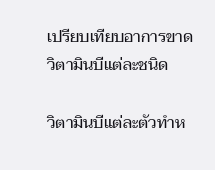เปรียบเทียบอาการขาดวิตามินบีแต่ละชนิด

วิตามินบีแต่ละตัวทำห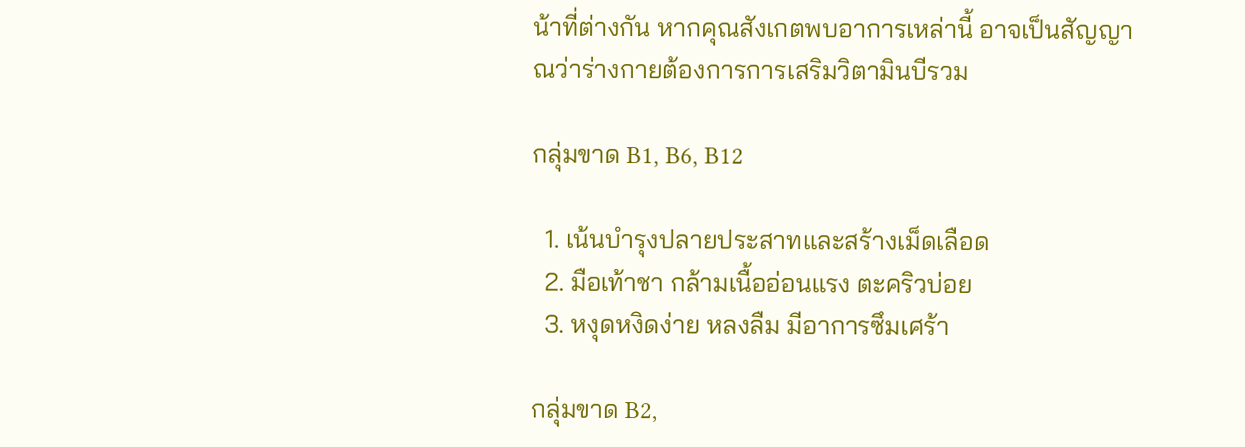น้าที่ต่างกัน หากคุณสังเกตพบอาการเหล่านี้ อาจเป็นสัญญาณว่าร่างกายต้องการการเสริมวิตามินบีรวม

กลุ่มขาด B1, B6, B12

  1. เน้นบำรุงปลายประสาทและสร้างเม็ดเลือด
  2. มือเท้าชา กล้ามเนื้ออ่อนแรง ตะคริวบ่อย
  3. หงุดหงิดง่าย หลงลืม มีอาการซึมเศร้า

กลุ่มขาด B2,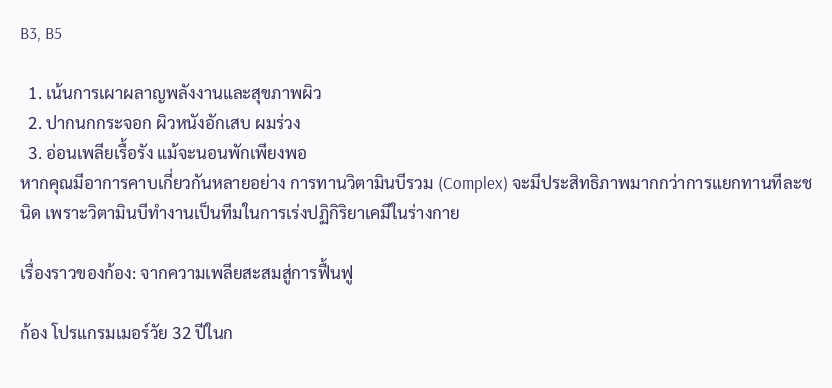B3, B5

  1. เน้นการเผาผลาญพลังงานและสุขภาพผิว
  2. ปากนกกระจอก ผิวหนังอักเสบ ผมร่วง
  3. อ่อนเพลียเรื้อรัง แม้จะนอนพักเพียงพอ
หากคุณมีอาการคาบเกี่ยวกันหลายอย่าง การทานวิตามินบีรวม (Complex) จะมีประสิทธิภาพมากกว่าการแยกทานทีละชนิด เพราะวิตามินบีทำงานเป็นทีมในการเร่งปฏิกิริยาเคมีในร่างกาย

เรื่องราวของก้อง: จากความเพลียสะสมสู่การฟื้นฟู

ก้อง โปรแกรมเมอร์วัย 32 ปีในก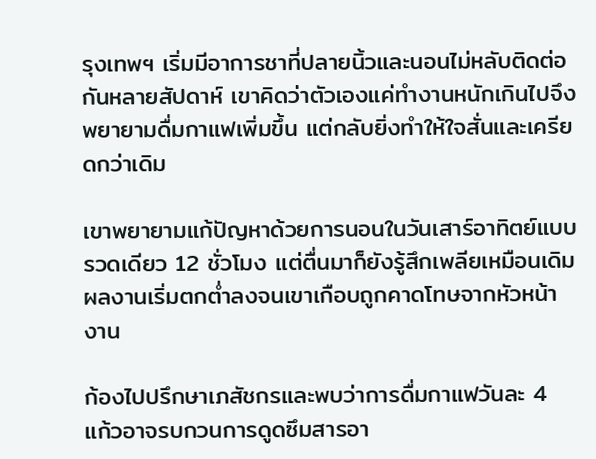รุงเทพฯ เริ่มมีอาการชาที่ปลายนิ้วและนอนไม่หลับติดต่อกันหลายสัปดาห์ เขาคิดว่าตัวเองแค่ทำงานหนักเกินไปจึงพยายามดื่มกาแฟเพิ่มขึ้น แต่กลับยิ่งทำให้ใจสั่นและเครียดกว่าเดิม

เขาพยายามแก้ปัญหาด้วยการนอนในวันเสาร์อาทิตย์แบบรวดเดียว 12 ชั่วโมง แต่ตื่นมาก็ยังรู้สึกเพลียเหมือนเดิม ผลงานเริ่มตกต่ำลงจนเขาเกือบถูกคาดโทษจากหัวหน้างาน

ก้องไปปรึกษาเภสัชกรและพบว่าการดื่มกาแฟวันละ 4 แก้วอาจรบกวนการดูดซึมสารอา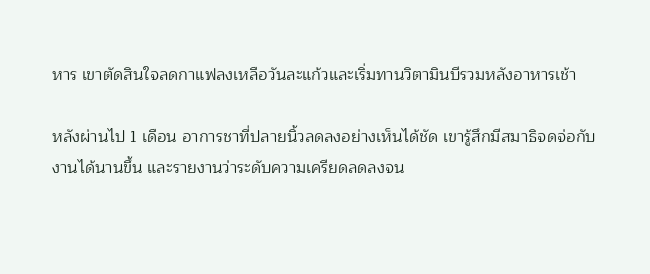หาร เขาตัดสินใจลดกาแฟลงเหลือวันละแก้วและเริ่มทานวิตามินบีรวมหลังอาหารเช้า

หลังผ่านไป 1 เดือน อาการชาที่ปลายนิ้วลดลงอย่างเห็นได้ชัด เขารู้สึกมีสมาธิจดจ่อกับงานได้นานขึ้น และรายงานว่าระดับความเครียดลดลงจน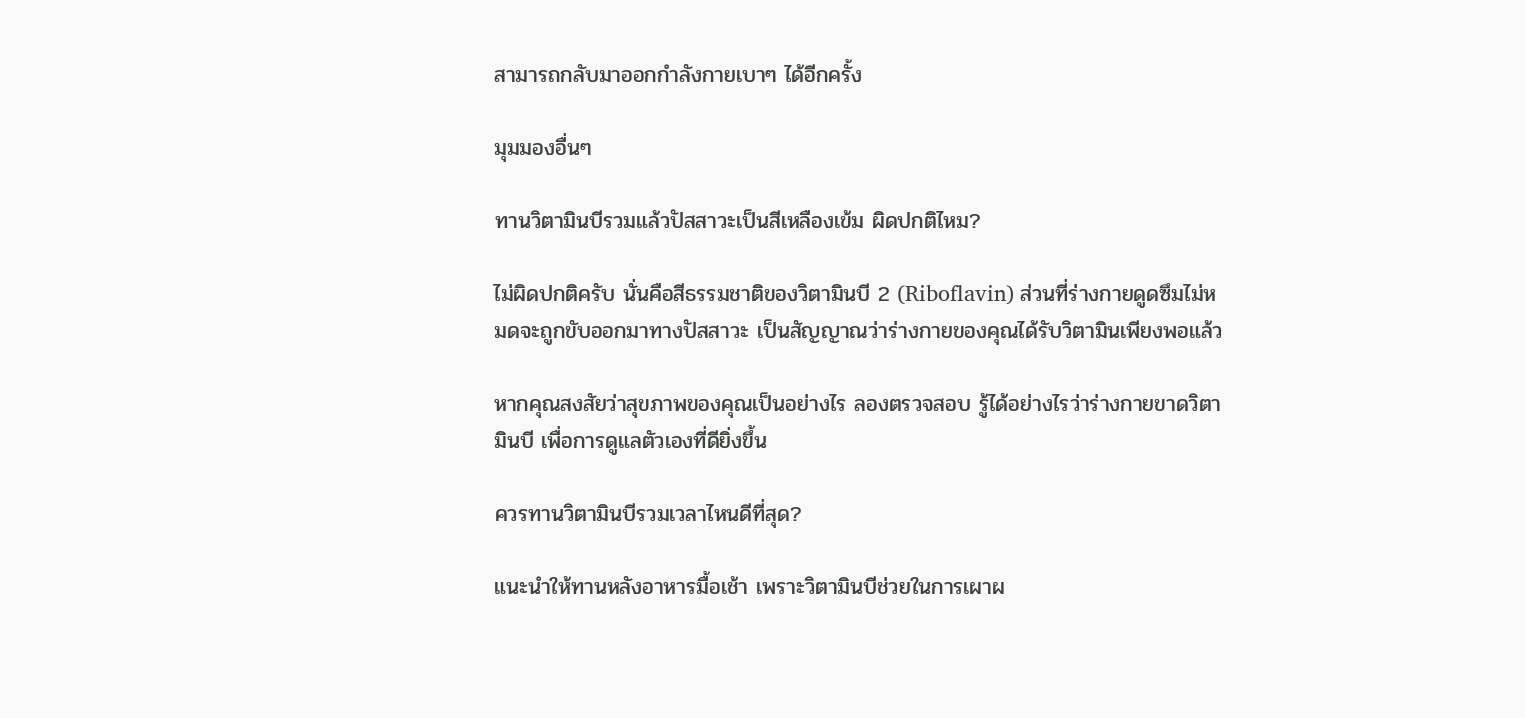สามารถกลับมาออกกำลังกายเบาๆ ได้อีกครั้ง

มุมมองอื่นๆ

ทานวิตามินบีรวมแล้วปัสสาวะเป็นสีเหลืองเข้ม ผิดปกติไหม?

ไม่ผิดปกติครับ นั่นคือสีธรรมชาติของวิตามินบี 2 (Riboflavin) ส่วนที่ร่างกายดูดซึมไม่หมดจะถูกขับออกมาทางปัสสาวะ เป็นสัญญาณว่าร่างกายของคุณได้รับวิตามินเพียงพอแล้ว

หากคุณสงสัยว่าสุขภาพของคุณเป็นอย่างไร ลองตรวจสอบ รู้ได้อย่างไรว่าร่างกายขาดวิตามินบี เพื่อการดูแลตัวเองที่ดียิ่งขึ้น

ควรทานวิตามินบีรวมเวลาไหนดีที่สุด?

แนะนำให้ทานหลังอาหารมื้อเช้า เพราะวิตามินบีช่วยในการเผาผ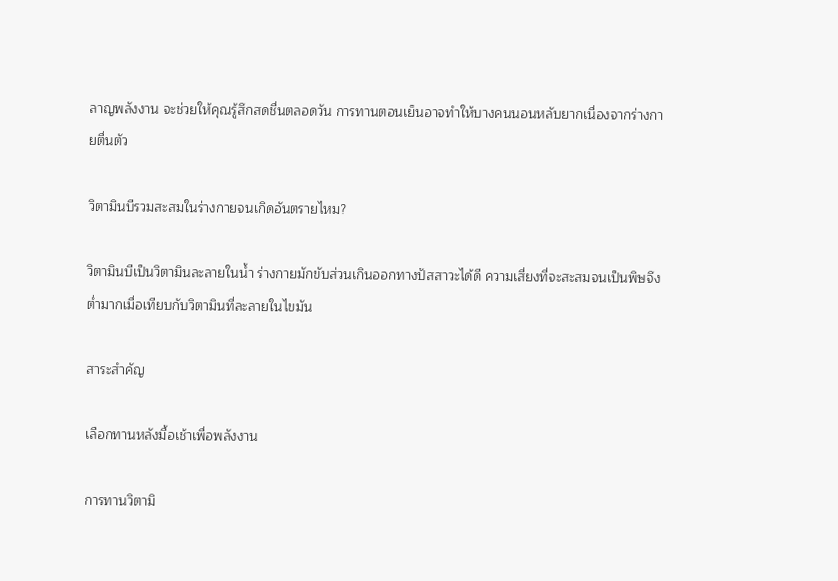ลาญพลังงาน จะช่วยให้คุณรู้สึกสดชื่นตลอดวัน การทานตอนเย็นอาจทำให้บางคนนอนหลับยากเนื่องจากร่างกายตื่นตัว

วิตามินบีรวมสะสมในร่างกายจนเกิดอันตรายไหม?

วิตามินบีเป็นวิตามินละลายในน้ำ ร่างกายมักขับส่วนเกินออกทางปัสสาวะได้ดี ความเสี่ยงที่จะสะสมจนเป็นพิษจึงต่ำมากเมื่อเทียบกับวิตามินที่ละลายในไขมัน

สาระสำคัญ

เลือกทานหลังมื้อเช้าเพื่อพลังงาน

การทานวิตามิ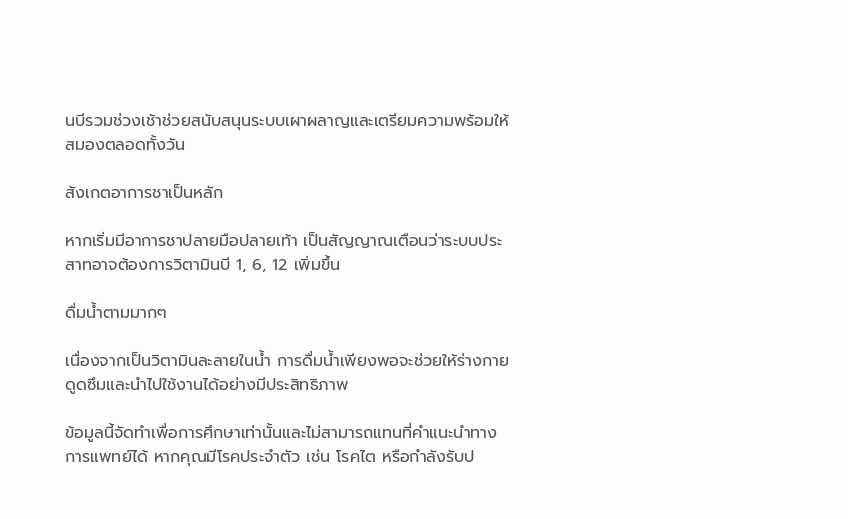นบีรวมช่วงเช้าช่วยสนับสนุนระบบเผาผลาญและเตรียมความพร้อมให้สมองตลอดทั้งวัน

สังเกตอาการชาเป็นหลัก

หากเริ่มมีอาการชาปลายมือปลายเท้า เป็นสัญญาณเตือนว่าระบบประสาทอาจต้องการวิตามินบี 1, 6, 12 เพิ่มขึ้น

ดื่มน้ำตามมากๆ

เนื่องจากเป็นวิตามินละลายในน้ำ การดื่มน้ำเพียงพอจะช่วยให้ร่างกายดูดซึมและนำไปใช้งานได้อย่างมีประสิทธิภาพ

ข้อมูลนี้จัดทำเพื่อการศึกษาเท่านั้นและไม่สามารถแทนที่คำแนะนำทางการแพทย์ได้ หากคุณมีโรคประจำตัว เช่น โรคไต หรือกำลังรับป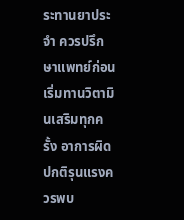ระทานยาประจำ ควรปรึกษาแพทย์ก่อนเริ่มทานวิตามินเสริมทุกครั้ง อาการผิดปกติรุนแรงควรพบ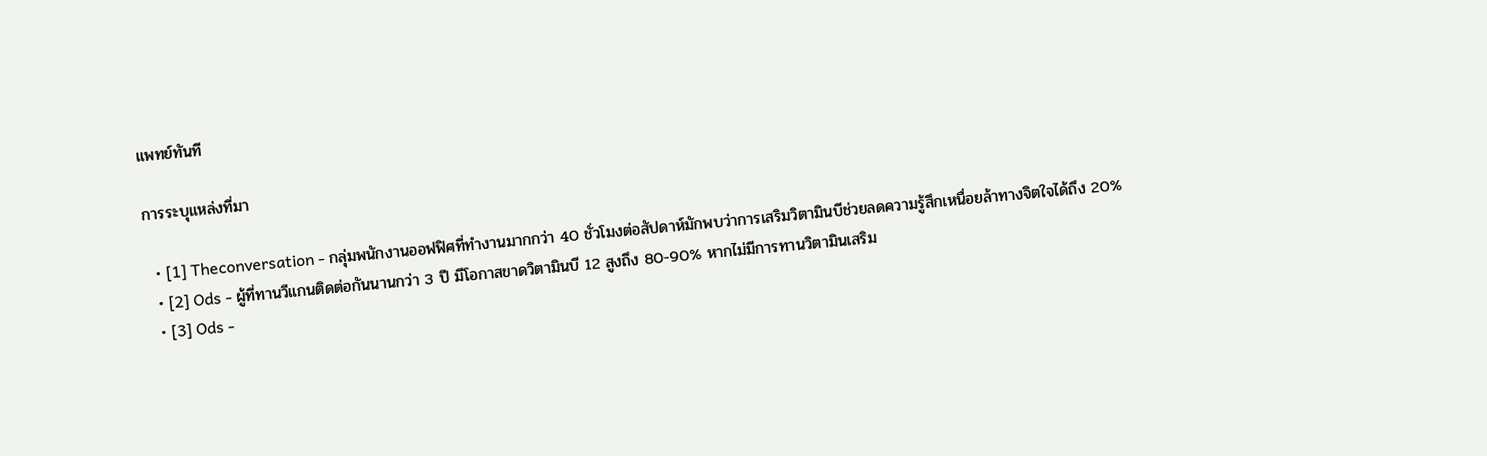แพทย์ทันที

การระบุแหล่งที่มา

  • [1] Theconversation - กลุ่มพนักงานออฟฟิศที่ทำงานมากกว่า 40 ชั่วโมงต่อสัปดาห์มักพบว่าการเสริมวิตามินบีช่วยลดความรู้สึกเหนื่อยล้าทางจิตใจได้ถึง 20%
  • [2] Ods - ผู้ที่ทานวีแกนติดต่อกันนานกว่า 3 ปี มีโอกาสขาดวิตามินบี 12 สูงถึง 80-90% หากไม่มีการทานวิตามินเสริม
  • [3] Ods -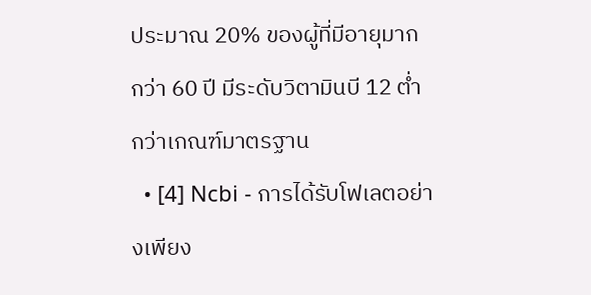ประมาณ 20% ของผู้ที่มีอายุมากกว่า 60 ปี มีระดับวิตามินบี 12 ต่ำกว่าเกณฑ์มาตรฐาน
  • [4] Ncbi - การได้รับโฟเลตอย่างเพียง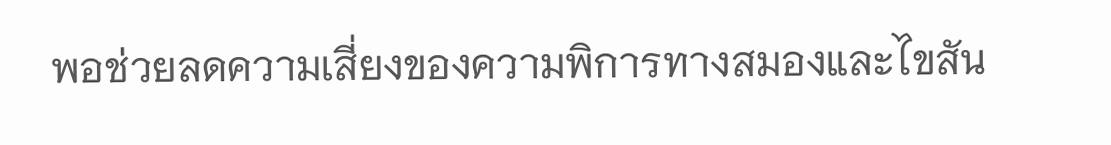พอช่วยลดความเสี่ยงของความพิการทางสมองและไขสัน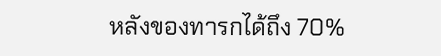หลังของทารกได้ถึง 70%